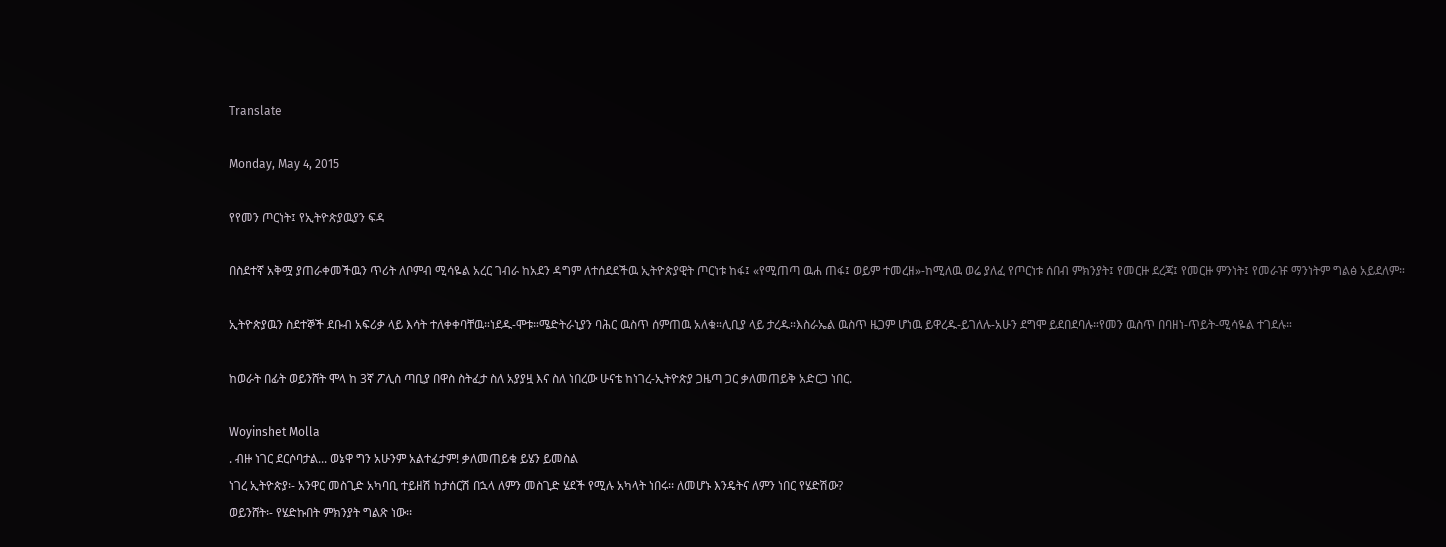Translate

Monday, May 4, 2015

የየመን ጦርነት፤ የኢትዮጵያዉያን ፍዳ

በስደተኛ አቅሟ ያጠራቀመችዉን ጥሪት ለቦምብ ሚሳዬል አረር ገብራ ከአደን ዳግም ለተሰደደችዉ ኢትዮጵያዊት ጦርነቱ ከፋ፤ «የሚጠጣ ዉሐ ጠፋ፤ ወይም ተመረዘ»-ከሚለዉ ወሬ ያለፈ የጦርነቱ ሰበብ ምክንያት፤ የመርዙ ደረጃ፤ የመርዙ ምንነት፤ የመራዡ ማንነትም ግልፅ አይደለም።

ኢትዮጵያዉን ስደተኞች ደቡብ አፍሪቃ ላይ እሳት ተለቀቀባቸዉ።ነደዱ-ሞቱ።ሜድትራኒያን ባሕር ዉስጥ ሰምጠዉ አለቁ።ሊቢያ ላይ ታረዱ።እስራኤል ዉስጥ ዜጋም ሆነዉ ይዋረዱ-ይገለሉ-አሁን ደግሞ ይደበደባሉ።የመን ዉስጥ በባዘነ-ጥይት-ሚሳዬል ተገደሉ።

ከወራት በፊት ወይንሸት ሞላ ከ 3ኛ ፖሊስ ጣቢያ በዋስ ስትፈታ ስለ አያያዟ እና ስለ ነበረው ሁናቴ ከነገረ-ኢትዮጵያ ጋዜጣ ጋር ቃለመጠይቅ አድርጋ ነበር.

Woyinshet Molla
. ብዙ ነገር ደርሶባታል... ወኔዋ ግን አሁንም አልተፈታም! ቃለመጠይቁ ይሄን ይመስል
ነገረ ኢትዮጵያ፡- አንዋር መስጊድ አካባቢ ተይዘሽ ከታሰርሽ በኋላ ለምን መስጊድ ሄደች የሚሉ አካላት ነበሩ፡፡ ለመሆኑ እንዴትና ለምን ነበር የሄድሽው?
ወይንሸት፡- የሄድኩበት ምክንያት ግልጽ ነው፡፡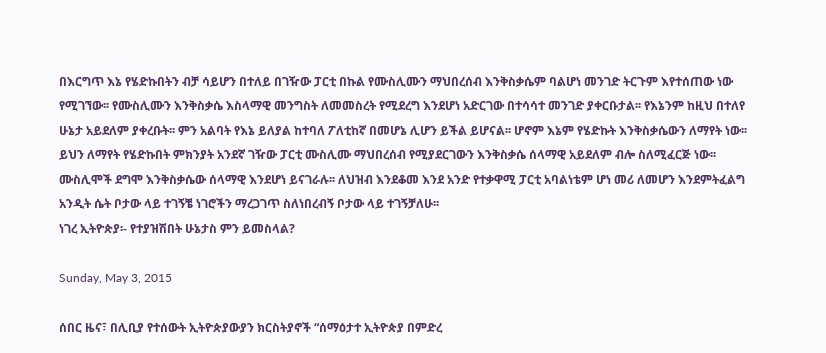በእርግጥ እኔ የሄድኩበትን ብቻ ሳይሆን በተለይ በገዥው ፓርቲ በኩል የሙስሊሙን ማህበረሰብ እንቅስቃሴም ባልሆነ መንገድ ትርጉም እየተሰጠው ነው የሚገኘው፡፡ የሙስሊሙን እንቅስቃሴ እስላማዊ መንግስት ለመመስረት የሚደረግ እንደሆነ አድርገው በተሳሳተ መንገድ ያቀርቡታል፡፡ የእኔንም ከዚህ በተለየ ሁኔታ አይደለም ያቀረቡት፡፡ ምን አልባት የእኔ ይለያል ከተባለ ፖለቲከኛ በመሆኔ ሊሆን ይችል ይሆናል፡፡ ሆኖም እኔም የሄድኩት እንቅስቃሴውን ለማየት ነው፡፡ ይህን ለማየት የሄድኩበት ምክንያት አንደኛ ገዥው ፓርቲ ሙስሊሙ ማህበረሰብ የሚያደርገውን እንቅስቃሴ ሰላማዊ አይደለም ብሎ ስለሚፈርጅ ነው፡፡ ሙስሊሞች ደግሞ እንቅስቃሴው ሰላማዊ እንደሆነ ይናገራሉ፡፡ ለህዝብ እንደቆመ እንደ አንድ የተቃዋሚ ፓርቲ አባልነቴም ሆነ መሪ ለመሆን እንደምትፈልግ አንዲት ሴት ቦታው ላይ ተገኝቼ ነገሮችን ማረጋገጥ ስለነበረብኝ ቦታው ላይ ተገኝቻለሁ፡፡
ነገረ ኢትዮጵያ፡- የተያዝሽበት ሁኔታስ ምን ይመስላል?

Sunday, May 3, 2015

ሰበር ዜና፣ በሊቢያ የተሰውት ኢትዮጵያውያን ክርስትያኖች “ሰማዕታተ ኢትዮጵያ በምድረ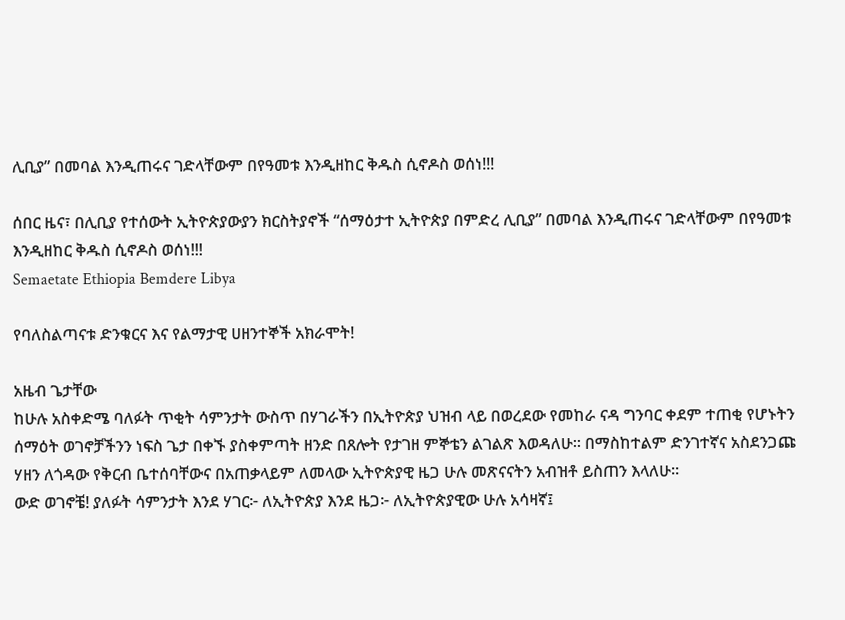ሊቢያ” በመባል እንዲጠሩና ገድላቸውም በየዓመቱ እንዲዘከር ቅዱስ ሲኖዶስ ወሰነ!!!

ሰበር ዜና፣ በሊቢያ የተሰውት ኢትዮጵያውያን ክርስትያኖች “ሰማዕታተ ኢትዮጵያ በምድረ ሊቢያ” በመባል እንዲጠሩና ገድላቸውም በየዓመቱ እንዲዘከር ቅዱስ ሲኖዶስ ወሰነ!!!
Semaetate Ethiopia Bemdere Libya

የባለስልጣናቱ ድንቁርና እና የልማታዊ ሀዘንተኞች አክራሞት!

አዜብ ጌታቸው
ከሁሉ አስቀድሜ ባለፉት ጥቂት ሳምንታት ውስጥ በሃገራችን በኢትዮጵያ ህዝብ ላይ በወረደው የመከራ ናዳ ግንባር ቀደም ተጠቂ የሆኑትን ሰማዕት ወገኖቻችንን ነፍስ ጌታ በቀኙ ያስቀምጣት ዘንድ በጸሎት የታገዘ ምኞቴን ልገልጽ እወዳለሁ። በማስከተልም ድንገተኛና አስደንጋጩ ሃዘን ለጎዳው የቅርብ ቤተሰባቸውና በአጠቃላይም ለመላው ኢትዮጵያዊ ዜጋ ሁሉ መጽናናትን አብዝቶ ይስጠን እላለሁ።
ውድ ወገኖቼ! ያለፉት ሳምንታት እንደ ሃገር፦ ለኢትዮጵያ እንደ ዜጋ፦ ለኢትዮጵያዊው ሁሉ አሳዛኛ፤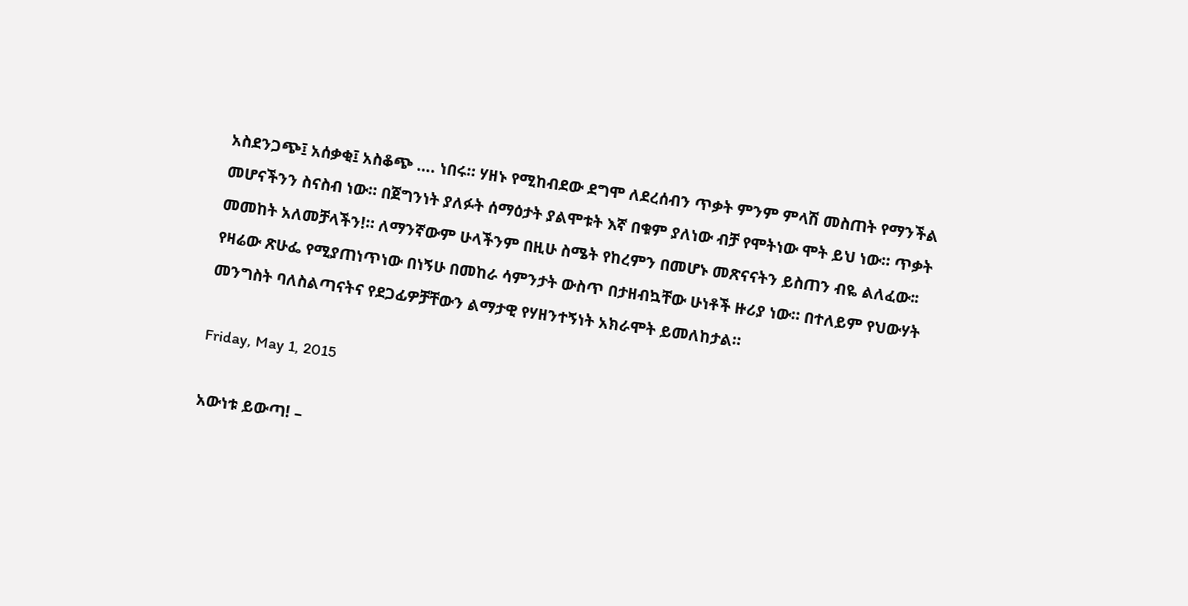አስደንጋጭ፤ አሰቃቂ፤ አስቆጭ …. ነበሩ። ሃዘኑ የሚከብደው ደግሞ ለደረሰብን ጥቃት ምንም ምላሽ መስጠት የማንችል መሆናችንን ስናስብ ነው። በጀግንነት ያለፉት ሰማዕታት ያልሞቱት እኛ በቁም ያለነው ብቻ የሞትነው ሞት ይህ ነው። ጥቃት መመከት አለመቻላችን!። ለማንኛውም ሁላችንም በዚሁ ስሜት የከረምን በመሆኑ መጽናናትን ይስጠን ብዬ ልለፈው፡፡
የዛሬው ጽሁፌ የሚያጠነጥነው በነኝሁ በመከራ ሳምንታት ውስጥ በታዘብኳቸው ሁነቶች ዙሪያ ነው። በተለይም የህውሃት መንግስት ባለስልጣናትና የደጋፊዎቻቸውን ልማታዊ የሃዘንተኝነት አክራሞት ይመለከታል።

Friday, May 1, 2015

አውነቱ ይውጣ! –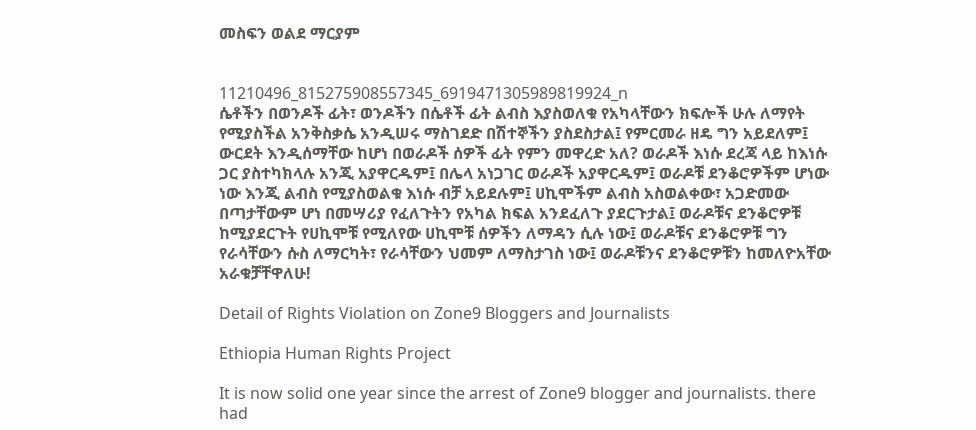መስፍን ወልደ ማርያም


11210496_815275908557345_6919471305989819924_n
ሴቶችን በወንዶች ፊት፣ ወንዶችን በሴቶች ፊት ልብስ እያስወለቁ የአካላቸውን ክፍሎች ሁሉ ለማየት የሚያስችል አንቅስቃሴ አንዲሠሩ ማስገደድ በሽተኞችን ያስደስታል፤ የምርመራ ዘዴ ግን አይደለም፤ ውርደት እንዲሰማቸው ከሆነ በወራዶች ሰዎች ፊት የምን መዋረድ አለ? ወራዶች እነሱ ደረጃ ላይ ከእነሱ ጋር ያስተካክላሉ አንጂ አያዋርዱም፤ በሌላ አነጋገር ወራዶች አያዋርዱም፤ ወራዶቹ ደንቆሮዎችም ሆነው ነው እንጂ ልብስ የሚያስወልቁ እነሱ ብቻ አይደሉም፤ ሀኪሞችም ልብስ አስወልቀው፣ አጋድመው በጣታቸውም ሆነ በመሣሪያ የፈለጉትን የአካል ክፍል አንደፈለጉ ያደርጉታል፤ ወራዶቹና ደንቆሮዎቹ ከሚያደርጉት የሀኪሞቹ የሚለየው ሀኪሞቹ ሰዎችን ለማዳን ሲሉ ነው፤ ወራዶቹና ደንቆሮዎቹ ግን የራሳቸውን ሱስ ለማርካት፣ የራሳቸውን ህመም ለማስታገስ ነው፤ ወራዶቹንና ደንቆሮዎቹን ከመለዮአቸው አራቁቻቸዋለሁ!

Detail of Rights Violation on Zone9 Bloggers and Journalists

Ethiopia Human Rights Project

It is now solid one year since the arrest of Zone9 blogger and journalists. there had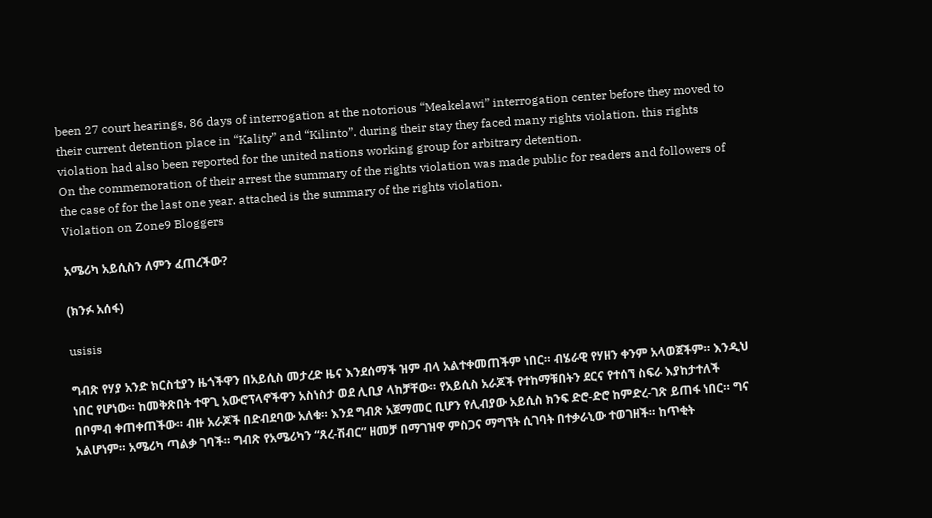been 27 court hearings, 86 days of interrogation at the notorious “Meakelawi” interrogation center before they moved to their current detention place in “Kality” and “Kilinto”. during their stay they faced many rights violation. this rights violation had also been reported for the united nations working group for arbitrary detention.
On the commemoration of their arrest the summary of the rights violation was made public for readers and followers of the case of for the last one year. attached is the summary of the rights violation.
Violation on Zone9 Bloggers

አሜሪካ አይሲስን ለምን ፈጠረችው?

(ክንፉ አሰፋ)

usisis

ግብጽ የሃያ አንድ ክርስቲያን ዜጎችዋን በአይሲስ መታረድ ዜና እንደሰማች ዝም ብላ አልተቀመጠችም ነበር። ብሄራዊ የሃዘን ቀንም አላወጀችም። እንዲህ ነበር የሆነው። ከመቅጽበት ተዋጊ አውሮፕላኖችዋን አስነስታ ወደ ሊቢያ ላከቻቸው። የአይሲስ አራጆች የተከማቹበትን ደርና የተሰኘ ስፍራ እያከታተለች በቦምብ ቀጠቀጠችው። ብዙ አራጆች በድብደባው አለቁ። እንደ ግብጽ አጀማመር ቢሆን የሊብያው አይሲስ ክንፍ ድሮ-ድሮ ከምድረ-ገጽ ይጠፋ ነበር። ግና አልሆነም። አሜሪካ ጣልቃ ገባች። ግብጽ የአሜሪካን “ጸረ-ሽብር” ዘመቻ በማገዝዋ ምስጋና ማግኘት ሲገባት በተቃራኒው ተወገዘች። ከጥቂት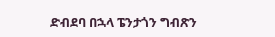ድብደባ በኋላ ፔንታጎን ግብጽን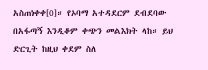አስጠነቀቀ[0]። የኦባማ አተዳደርም ደብደባው በአፋጣኝ እንዲቆም ቀጭን መልእክት ላከ። ይህ ድርጊት ከዚህ ቀደም ስለ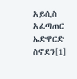አይሲስ አፈጣጠር ኤድዋርድ ስኖደን[1]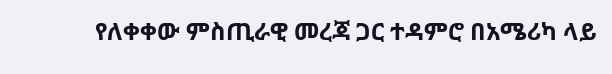የለቀቀው ምስጢራዊ መረጃ ጋር ተዳምሮ በአሜሪካ ላይ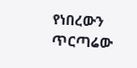የነበረውን ጥርጣሬው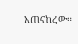አጠናከረው።